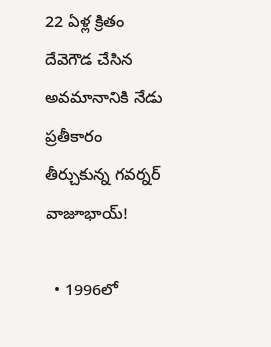22 ఏళ్ల క్రితం దేవెగౌడ చేసిన అవమానానికి నేడు ప్రతీకారం తీర్చుకున్న గవర్నర్ వాజూభాయ్!

  • 1996లో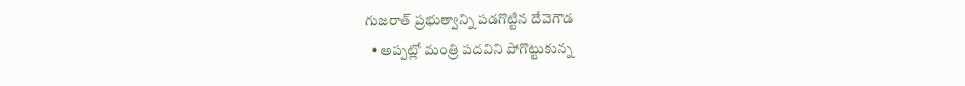గుజరాత్ ప్రభుత్వాన్ని పడగొట్టిన దేవెగౌడ
  • అప్పట్లో మంత్రి పదవిని పోగొట్టుకున్న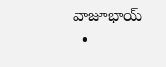వాజూభాయ్
  •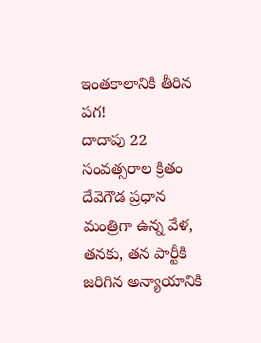ఇంతకాలానికి తీరిన పగ!
దాదాపు 22 సంవత్సరాల క్రితం దేవెగౌడ ప్రధాన మంత్రిగా ఉన్న వేళ, తనకు, తన పార్టీకి జరిగిన అన్యాయానికి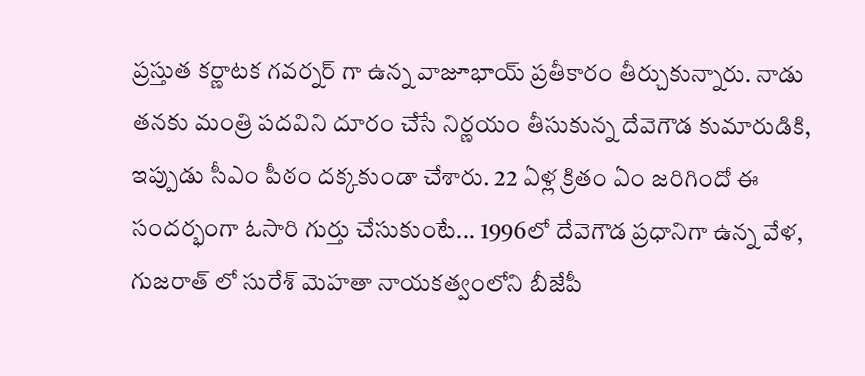ప్రస్తుత కర్ణాటక గవర్నర్ గా ఉన్న వాజూభాయ్ ప్రతీకారం తీర్చుకున్నారు. నాడు తనకు మంత్రి పదవిని దూరం చేసే నిర్ణయం తీసుకున్న దేవెగౌడ కుమారుడికి, ఇప్పుడు సీఎం పీఠం దక్కకుండా చేశారు. 22 ఏళ్ల క్రితం ఏం జరిగిందో ఈ సందర్భంగా ఓసారి గుర్తు చేసుకుంటే... 1996లో దేవెగౌడ ప్రధానిగా ఉన్న వేళ, గుజరాత్ లో సురేశ్ మెహతా నాయకత్వంలోని బీజేపీ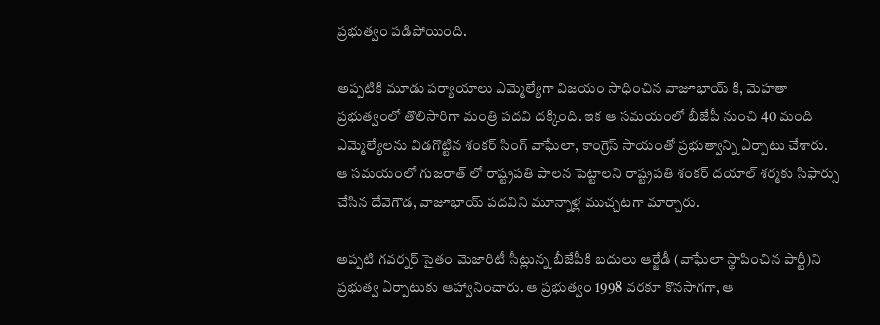ప్రభుత్వం పడిపోయింది.

అప్పటికి మూడు పర్యాయాలు ఎమ్మెల్యేగా విజయం సాధించిన వాజూభాయ్ కి, మెహతా ప్రభుత్వంలో తొలిసారిగా మంత్రి పదవి దక్కింది. ఇక ఆ సమయంలో బీజేపీ నుంచి 40 మంది ఎమ్మెల్యేలను విడగొట్టిన శంకర్ సింగ్ వాఘేలా, కాంగ్రెస్ సాయంతో ప్రభుత్వాన్ని ఏర్పాటు చేశారు. ఆ సమయంలో గుజరాత్ లో రాష్ట్రపతి పాలన పెట్టాలని రాష్ట్రపతి శంకర్ దయాల్ శర్మకు సిఫార్సు చేసిన దేవెగౌడ, వాజూభాయ్ పదవిని మూన్నాళ్ల ముచ్చటగా మార్చారు.

అప్పటి గవర్నర్ సైతం మెజారిటీ సీట్లున్న బీజేపీకి బదులు ఆర్జేడీ (వాఘేలా స్థాపించిన పార్టీ)ని ప్రభుత్వ ఏర్పాటుకు ఆహ్వానించారు. ఆ ప్రభుత్వం 1998 వరకూ కొనసాగగా, ఆ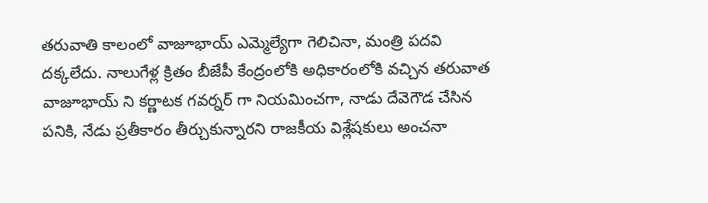తరువాతి కాలంలో వాజూభాయ్ ఎమ్మెల్యేగా గెలిచినా, మంత్రి పదవి దక్కలేదు. నాలుగేళ్ల క్రితం బీజేపీ కేంద్రంలోకి అధికారంలోకి వచ్చిన తరువాత వాజూభాయ్ ని కర్ణాటక గవర్నర్ గా నియమించగా, నాడు దేవెగౌడ చేసిన పనికి, నేడు ప్రతీకారం తీర్చుకున్నారని రాజకీయ విశ్లేషకులు అంచనా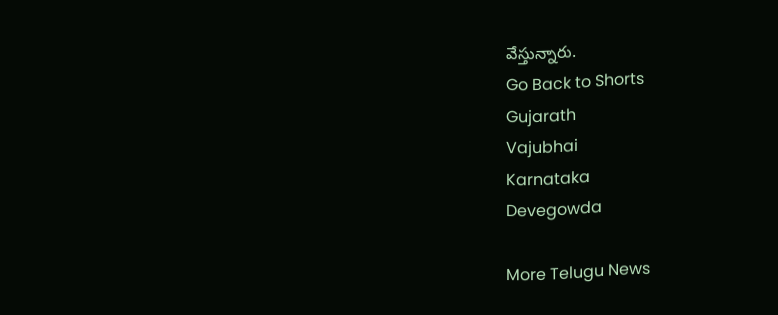వేస్తున్నారు.
Go Back to Shorts
Gujarath
Vajubhai
Karnataka
Devegowda

More Telugu News